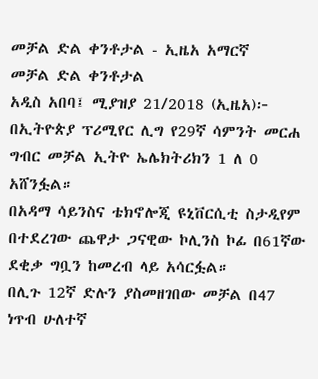መቻል ድል ቀንቶታል - ኢዜአ አማርኛ
መቻል ድል ቀንቶታል
አዲስ አበባ፤ ሚያዝያ 21/2018 (ኢዜአ)፦ በኢትዮጵያ ፕሪሚየር ሊግ የ29ኛ ሳምንት መርሐ ግብር መቻል ኢትዮ ኤሌክትሪክን 1 ለ 0 አሸንፏል።
በአዳማ ሳይንስና ቴክኖሎጂ ዩኒቨርሲቲ ስታዲየም በተደረገው ጨዋታ ጋናዊው ኮሊንስ ኮፊ በ61ኛው ደቂቃ ግቧን ከመረብ ላይ አሳርፏል።
በሊጉ 12ኛ ድሉን ያስመዘገበው መቻል በ47 ነጥብ ሁለተኛ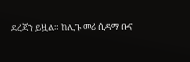ደረጃን ይዟል። ከሊጉ መሪ ሲዳማ ቡና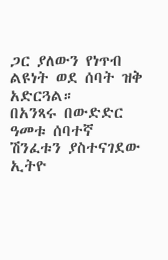ጋር ያለውን የነጥብ ልዩነት ወደ ሰባት ዝቅ አድርጓል።
በአንጻሩ በውድድር ዓመቱ ሰባተኛ ሽንፈቱን ያስተናገደው ኢትዮ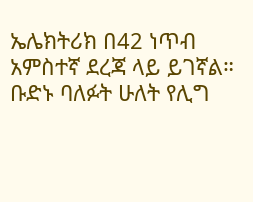ኤሌክትሪክ በ42 ነጥብ አምስተኛ ደረጃ ላይ ይገኛል።
ቡድኑ ባለፉት ሁለት የሊግ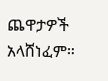ጨዋታዎች አላሸነፈም።